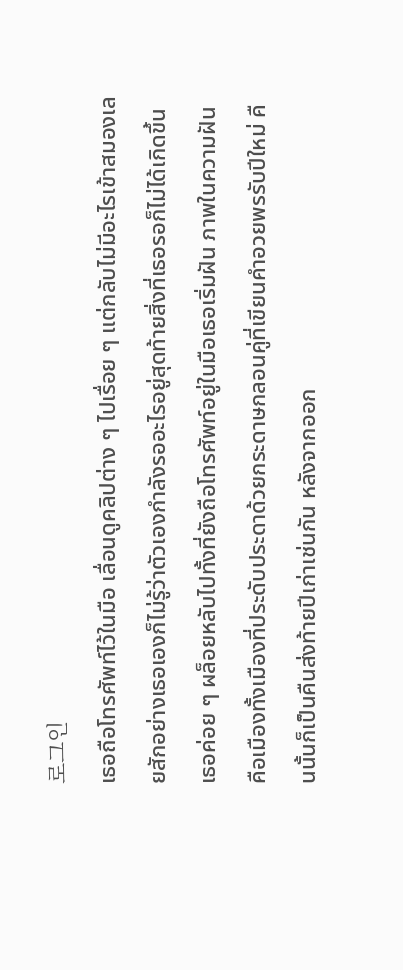로그인
เธอถือโทรศัพท์ไว้ในมือ เลื่อนดูคลิปต่าง ๆ ไปเรื่อย ๆ แต่กลับไม่มีอะไรเข้าสมองเลยสักอย่างเธอเองก็ไม่รู้ว่าตัวเองกำลังรออะไรอยู่สุดท้ายสิ่งที่เธอรอก็ไม่ได้เกิดขึ้น เธอค่อย ๆ ผล็อยหลับไปทั้งที่ยังถือโทรศัพท์อยู่ในมือเธอเริ่มฝัน ภาพในความฝันคือเมืองทั้งเมืองที่ประดับประดาด้วยกระดาษกลอนคู่ที่เขียนคำอวยพรรับปีใหม่ คืนนั้นก็เป็นคืนส่งท้ายปีเก่าเช่นกัน หลังจากออก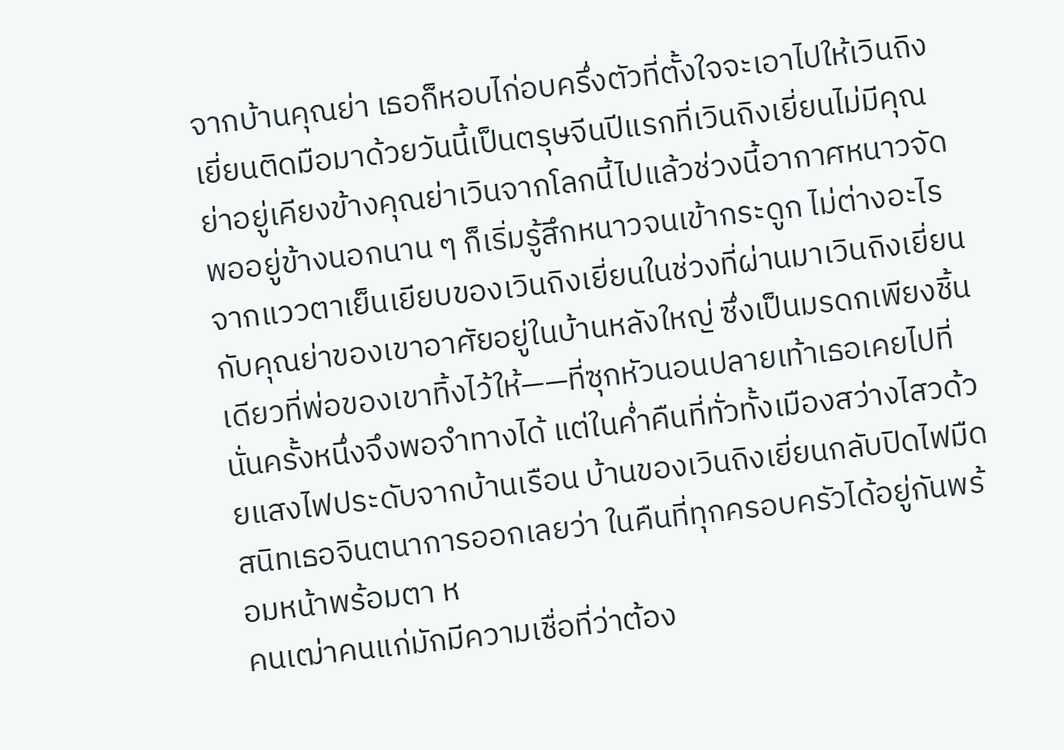จากบ้านคุณย่า เธอก็หอบไก่อบครึ่งตัวที่ตั้งใจจะเอาไปให้เวินถิงเยี่ยนติดมือมาด้วยวันนี้เป็นตรุษจีนปีแรกที่เวินถิงเยี่ยนไม่มีคุณย่าอยู่เคียงข้างคุณย่าเวินจากโลกนี้ไปแล้วช่วงนี้อากาศหนาวจัด พออยู่ข้างนอกนาน ๆ ก็เริ่มรู้สึกหนาวจนเข้ากระดูก ไม่ต่างอะไรจากแววตาเย็นเยียบของเวินถิงเยี่ยนในช่วงที่ผ่านมาเวินถิงเยี่ยนกับคุณย่าของเขาอาศัยอยู่ในบ้านหลังใหญ่ ซึ่งเป็นมรดกเพียงชิ้นเดียวที่พ่อของเขาทิ้งไว้ให้——ที่ซุกหัวนอนปลายเท้าเธอเคยไปที่นั่นครั้งหนึ่งจึงพอจำทางได้ แต่ในค่ำคืนที่ทั่วทั้งเมืองสว่างไสวด้วยแสงไฟประดับจากบ้านเรือน บ้านของเวินถิงเยี่ยนกลับปิดไฟมืดสนิทเธอจินตนาการออกเลยว่า ในคืนที่ทุกครอบครัวได้อยู่กันพร้อมหน้าพร้อมตา ห
คนเฒ่าคนแก่มักมีความเชื่อที่ว่าต้อง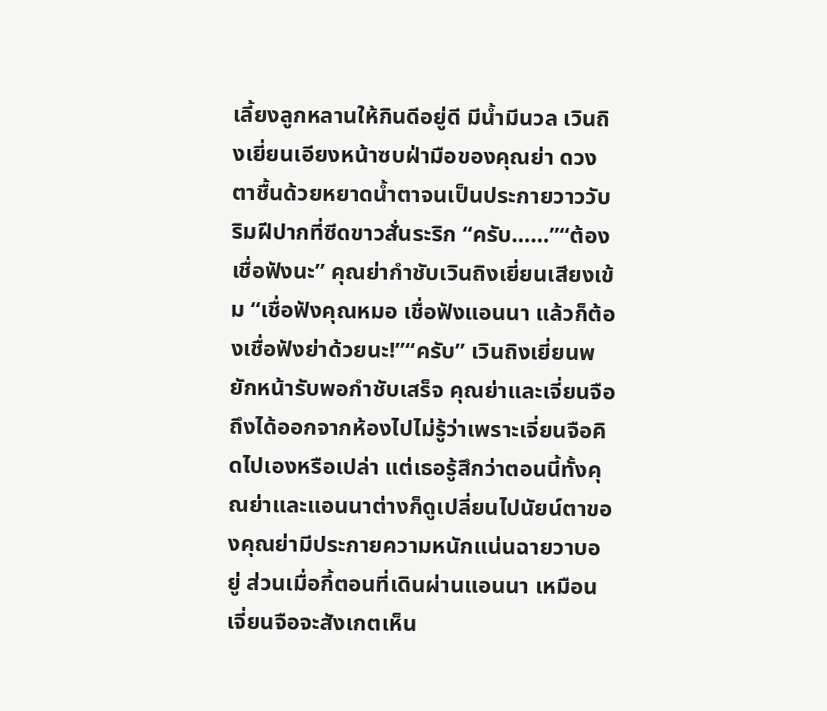เลี้ยงลูกหลานให้กินดีอยู่ดี มีน้ำมีนวล เวินถิงเยี่ยนเอียงหน้าซบฝ่ามือของคุณย่า ดวงตาชื้นด้วยหยาดน้ำตาจนเป็นประกายวาววับ ริมฝีปากที่ซีดขาวสั่นระริก “ครับ……”“ต้องเชื่อฟังนะ” คุณย่ากำชับเวินถิงเยี่ยนเสียงเข้ม “เชื่อฟังคุณหมอ เชื่อฟังแอนนา แล้วก็ต้องเชื่อฟังย่าด้วยนะ!”“ครับ” เวินถิงเยี่ยนพยักหน้ารับพอกำชับเสร็จ คุณย่าและเจี่ยนจือถึงได้ออกจากห้องไปไม่รู้ว่าเพราะเจี่ยนจือคิดไปเองหรือเปล่า แต่เธอรู้สึกว่าตอนนี้ทั้งคุณย่าและแอนนาต่างก็ดูเปลี่ยนไปนัยน์ตาของคุณย่ามีประกายความหนักแน่นฉายวาบอยู่ ส่วนเมื่อกี้ตอนที่เดินผ่านแอนนา เหมือนเจี่ยนจือจะสังเกตเห็น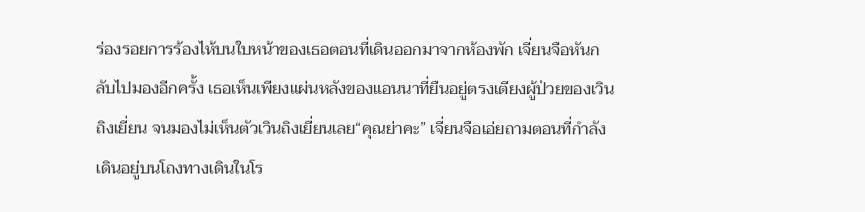ร่องรอยการร้องไห้บนใบหน้าของเธอตอนที่เดินออกมาจากห้องพัก เจี่ยนจือหันกลับไปมองอีกครั้ง เธอเห็นเพียงแผ่นหลังของแอนนาที่ยืนอยู่ตรงเตียงผู้ป่วยของเวินถิงเยี่ยน จนมองไม่เห็นตัวเวินถิงเยี่ยนเลย“คุณย่าคะ” เจี่ยนจือเอ่ยถามตอนที่กำลังเดินอยู่บนโถงทางเดินในโร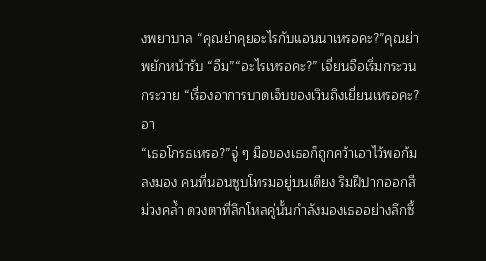งพยาบาล “คุณย่าคุยอะไรกับแอนนาเหรอคะ?”คุณย่าพยักหน้ารับ “อืม”“อะไรเหรอคะ?” เจี่ยนจือเริ่มกระวนกระวาย “เรื่องอาการบาดเจ็บของเวินถิงเยี่ยนเหรอคะ?อา
“เธอโกรธเหรอ?”จู่ ๆ มือของเธอก็ถูกคว้าเอาไว้พอก้มลงมอง คนที่นอนซูบโทรมอยู่บนเตียง ริมฝีปากออกสีม่วงคล้ำ ดวงตาที่ลึกโหลคู่นั้นกำลังมองเธออย่างลึกซึ้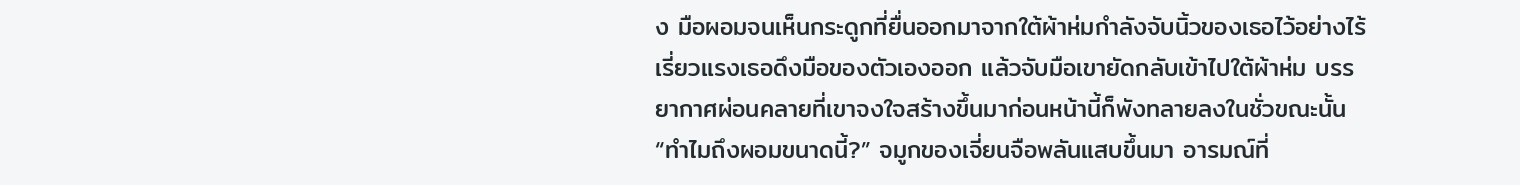ง มือผอมจนเห็นกระดูกที่ยื่นออกมาจากใต้ผ้าห่มกำลังจับนิ้วของเธอไว้อย่างไร้เรี่ยวแรงเธอดึงมือของตัวเองออก แล้วจับมือเขายัดกลับเข้าไปใต้ผ้าห่ม บรรยากาศผ่อนคลายที่เขาจงใจสร้างขึ้นมาก่อนหน้านี้ก็พังทลายลงในชั่วขณะนั้น“ทำไมถึงผอมขนาดนี้?” จมูกของเจี่ยนจือพลันแสบขึ้นมา อารมณ์ที่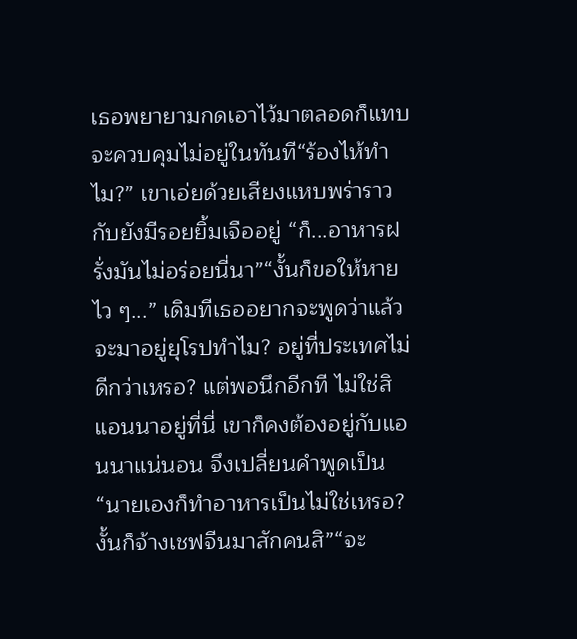เธอพยายามกดเอาไว้มาตลอดก็แทบจะควบคุมไม่อยู่ในทันที“ร้องไห้ทำไม?” เขาเอ่ยด้วยเสียงแหบพร่าราวกับยังมีรอยยิ้มเจืออยู่ “ก็...อาหารฝรั่งมันไม่อร่อยนี่นา”“งั้นก็ขอให้หายไว ๆ...” เดิมทีเธออยากจะพูดว่าแล้วจะมาอยู่ยุโรปทำไม? อยู่ที่ประเทศไม่ดีกว่าเหรอ? แต่พอนึกอีกที ไม่ใช่สิ แอนนาอยู่ที่นี่ เขาก็คงต้องอยู่กับแอนนาแน่นอน จึงเปลี่ยนคำพูดเป็น “นายเองก็ทำอาหารเป็นไม่ใช่เหรอ? งั้นก็จ้างเชฟจีนมาสักคนสิ”“จะ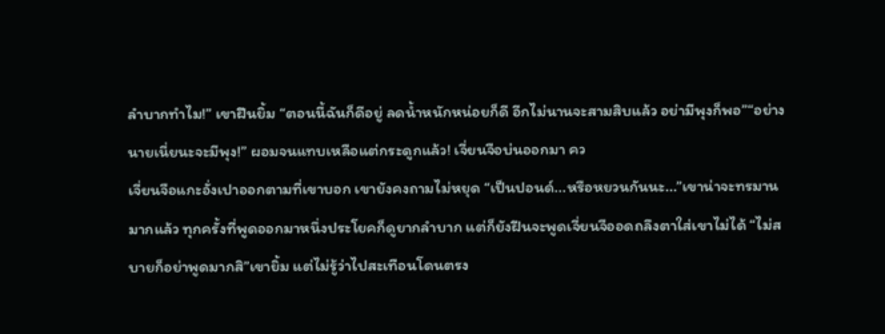ลำบากทำไม!” เขาฝืนยิ้ม “ตอนนี้ฉันก็ดีอยู่ ลดน้ำหนักหน่อยก็ดี อีกไม่นานจะสามสิบแล้ว อย่ามีพุงก็พอ”“อย่างนายเนี่ยนะจะมีพุง!” ผอมจนแทบเหลือแต่กระดูกแล้ว! เจี่ยนจือบ่นออกมา คว
เจี่ยนจือแกะอั่งเปาออกตามที่เขาบอก เขายังคงถามไม่หยุด “เป็นปอนด์...หรือหยวนกันนะ...”เขาน่าจะทรมานมากแล้ว ทุกครั้งที่พูดออกมาหนึ่งประโยคก็ดูยากลำบาก แต่ก็ยังฝืนจะพูดเจี่ยนจืออดถลึงตาใส่เขาไม่ได้ “ไม่สบายก็อย่าพูดมากสิ”เขายิ้ม แต่ไม่รู้ว่าไปสะเทือนโดนตรง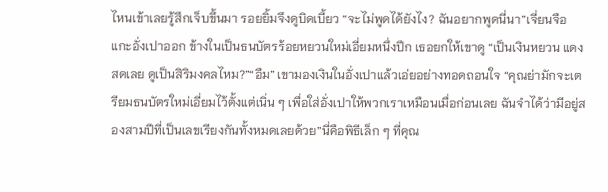ไหนเข้าเลยรู้สึกเจ็บขึ้นมา รอยยิ้มจึงดูบิดเบี้ยว “จะไม่พูดได้ยังไง? ฉันอยากพูดนี่นา”เจี่ยนจือแกะอั่งเปาออก ข้างในเป็นธนบัตรร้อยหยวนใหม่เอี่ยมหนึ่งปึก เธอยกให้เขาดู “เป็นเงินหยวน แดงสดเลย ดูเป็นสิริมงคลไหม?”“อืม” เขามองเงินในอั่งเปาแล้วเอ่ยอย่างทอดถอนใจ “คุณย่ามักจะเตรียมธนบัตรใหม่เอี่ยมไว้ตั้งแต่เนิ่น ๆ เพื่อใส่อั่งเปาให้พวกเราเหมือนเมื่อก่อนเลย ฉันจำได้ว่ามีอยู่สองสามปีที่เป็นเลขเรียงกันทั้งหมดเลยด้วย”นี่คือพิธีเล็ก ๆ ที่คุณ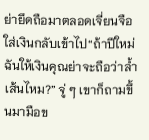ย่ายึดถือมาตลอดเจี่ยนจือใส่เงินกลับเข้าไป“ถ้าปีใหม่ฉันให้เงินคุณย่าจะถือว่าล้ำเส้นไหม?” จู่ ๆ เขาก็ถามขึ้นมามือข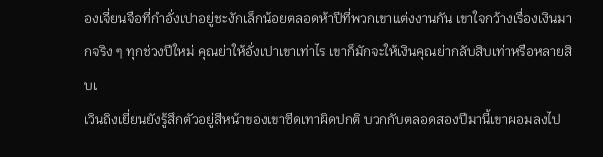องเจี่ยนจือที่กำอั่งเปาอยู่ชะงักเล็กน้อยตลอดห้าปีที่พวกเขาแต่งงานกัน เขาใจกว้างเรื่องเงินมากจริง ๆ ทุกช่วงปีใหม่ คุณย่าให้อั่งเปาเขาเท่าไร เขาก็มักจะให้เงินคุณย่ากลับสิบเท่าหรือหลายสิบเ
เวินถิงเยี่ยนยังรู้สึกตัวอยู่สีหน้าของเขาซีดเทาผิดปกติ บวกกับตลอดสองปีมานี้เขาผอมลงไป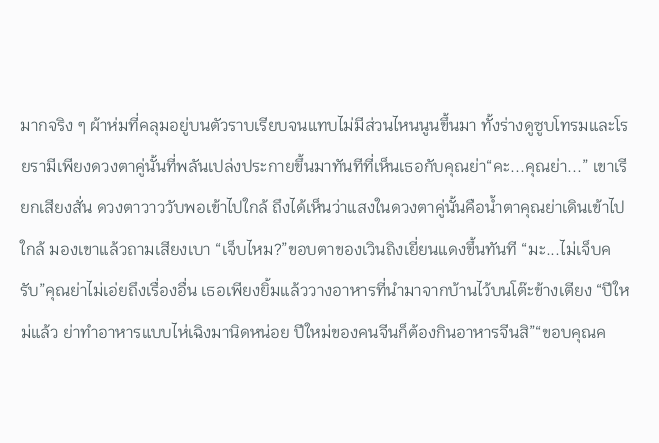มากจริง ๆ ผ้าห่มที่คลุมอยู่บนตัวราบเรียบจนแทบไม่มีส่วนไหนนูนขึ้นมา ทั้งร่างดูซูบโทรมและโรยรามีเพียงดวงตาคู่นั้นที่พลันเปล่งประกายขึ้นมาทันทีที่เห็นเธอกับคุณย่า“คะ...คุณย่า...” เขาเรียกเสียงสั่น ดวงตาวาววับพอเข้าไปใกล้ ถึงได้เห็นว่าแสงในดวงตาคู่นั้นคือน้ำตาคุณย่าเดินเข้าไปใกล้ มองเขาแล้วถามเสียงเบา “เจ็บไหม?”ขอบตาของเวินถิงเยี่ยนแดงขึ้นทันที “มะ...ไม่เจ็บครับ”คุณย่าไม่เอ่ยถึงเรื่องอื่น เธอเพียงยิ้มแล้ววางอาหารที่นำมาจากบ้านไว้บนโต๊ะข้างเตียง “ปีใหม่แล้ว ย่าทำอาหารแบบไห่เฉิงมานิดหน่อย ปีใหม่ของคนจีนก็ต้องกินอาหารจีนสิ”“ขอบคุณค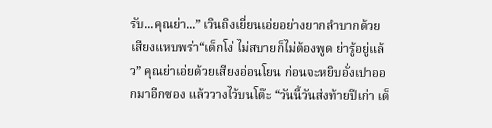รับ...คุณย่า...” เวินถิงเยี่ยนเอ่ยอย่างยากลำบากด้วยเสียงแหบพร่า“เด็กโง่ ไม่สบายก็ไม่ต้องพูด ย่ารู้อยู่แล้ว” คุณย่าเอ่ยด้วยเสียงอ่อนโยน ก่อนจะหยิบอั่งเปาออกมาอีกซอง แล้ววางไว้บนโต๊ะ “วันนี้วันส่งท้ายปีเก่า เด็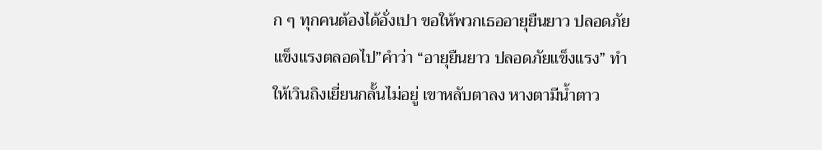ก ๆ ทุกคนต้องได้อั่งเปา ขอให้พวกเธออายุยืนยาว ปลอดภัยแข็งแรงตลอดไป”คำว่า “อายุยืนยาว ปลอดภัยแข็งแรง” ทำให้เวินถิงเยี่ยนกลั้นไม่อยู่ เขาหลับตาลง หางตามีน้ำตาว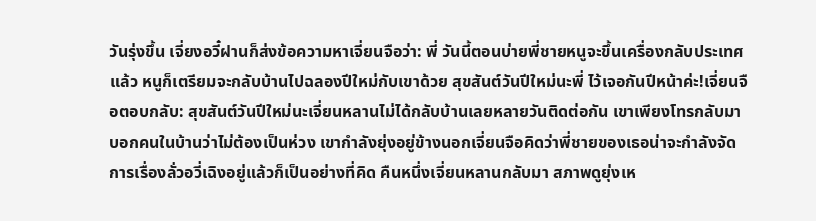วันรุ่งขึ้น เจี่ยงอวี๋ฝานก็ส่งข้อความหาเจี่ยนจือว่า: พี่ วันนี้ตอนบ่ายพี่ชายหนูจะขึ้นเครื่องกลับประเทศแล้ว หนูก็เตรียมจะกลับบ้านไปฉลองปีใหม่กับเขาด้วย สุขสันต์วันปีใหม่นะพี่ ไว้เจอกันปีหน้าค่ะ!เจี่ยนจือตอบกลับ: สุขสันต์วันปีใหม่นะเจี่ยนหลานไม่ได้กลับบ้านเลยหลายวันติดต่อกัน เขาเพียงโทรกลับมาบอกคนในบ้านว่าไม่ต้องเป็นห่วง เขากำลังยุ่งอยู่ข้างนอกเจี่ยนจือคิดว่าพี่ชายของเธอน่าจะกำลังจัดการเรื่องลั่วอวี่เฉิงอยู่แล้วก็เป็นอย่างที่คิด คืนหนึ่งเจี่ยนหลานกลับมา สภาพดูยุ่งเห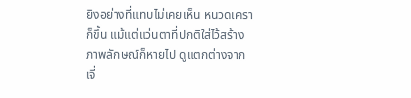ยิงอย่างที่แทบไม่เคยเห็น หนวดเคราก็ขึ้น แม้แต่แว่นตาที่ปกติใส่ไว้สร้างภาพลักษณ์ก็หายไป ดูแตกต่างจากเจี่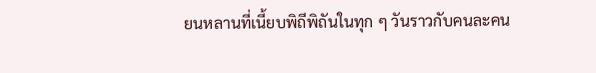ยนหลานที่เนี้ยบพิถีพิถันในทุก ๆ วันราวกับคนละคน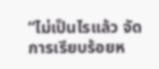“ไม่เป็นไรแล้ว จัดการเรียบร้อยห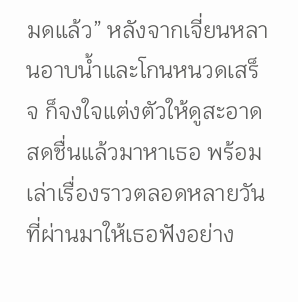มดแล้ว” หลังจากเจี่ยนหลานอาบน้ำและโกนหนวดเสร็จ ก็จงใจแต่งตัวให้ดูสะอาดสดชื่นแล้วมาหาเธอ พร้อมเล่าเรื่องราวตลอดหลายวันที่ผ่านมาให้เธอฟังอย่าง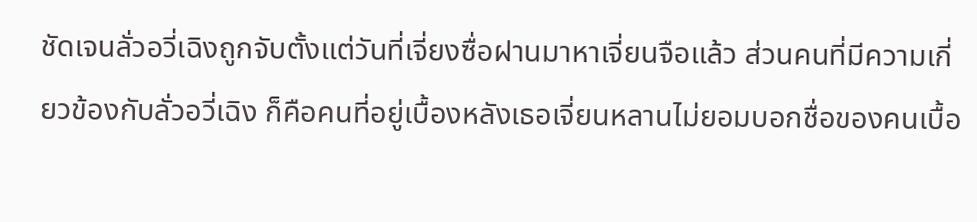ชัดเจนลั่วอวี่เฉิงถูกจับตั้งแต่วันที่เจี่ยงซื่อฝานมาหาเจี่ยนจือแล้ว ส่วนคนที่มีความเกี่ยวข้องกับลั่วอวี่เฉิง ก็คือคนที่อยู่เบื้องหลังเธอเจี่ยนหลานไม่ยอมบอกชื่อของคนเบื้อ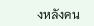งหลังคน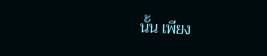นั้น เพียง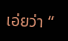เอ่ยว่า “